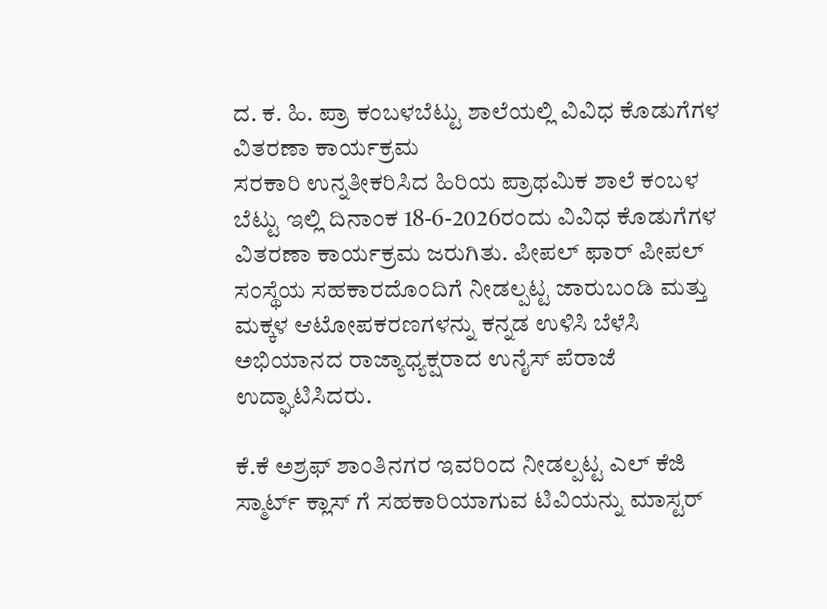ದ. ಕ. ಹಿ. ಪ್ರಾ ಕಂಬಳಬೆಟ್ಟು ಶಾಲೆಯಲ್ಲಿ ವಿವಿಧ ಕೊಡುಗೆಗಳ ವಿತರಣಾ ಕಾರ್ಯಕ್ರಮ
ಸರಕಾರಿ ಉನ್ನತೀಕರಿಸಿದ ಹಿರಿಯ ಪ್ರಾಥಮಿಕ ಶಾಲೆ ಕಂಬಳ ಬೆಟ್ಟು ಇಲ್ಲಿ ದಿನಾಂಕ 18-6-2026ರಂದು ವಿವಿಧ ಕೊಡುಗೆಗಳ ವಿತರಣಾ ಕಾರ್ಯಕ್ರಮ ಜರುಗಿತು. ಪೀಪಲ್ ಫಾರ್ ಪೀಪಲ್ ಸಂಸ್ಥೆಯ ಸಹಕಾರದೊಂದಿಗೆ ನೀಡಲ್ಪಟ್ಟ ಜಾರುಬಂಡಿ ಮತ್ತು ಮಕ್ಕಳ ಆಟೋಪಕರಣಗಳನ್ನು ಕನ್ನಡ ಉಳಿಸಿ ಬೆಳೆಸಿ ಅಭಿಯಾನದ ರಾಜ್ಯಾಧ್ಯಕ್ಷರಾದ ಉನೈಸ್ ಪೆರಾಜೆ ಉದ್ಘಾಟಿಸಿದರು.

ಕೆ.ಕೆ ಅಶ್ರಫ್ ಶಾಂತಿನಗರ ಇವರಿಂದ ನೀಡಲ್ಪಟ್ಟ ಎಲ್ ಕೆಜಿ ಸ್ಮಾರ್ಟ್ ಕ್ಲಾಸ್ ಗೆ ಸಹಕಾರಿಯಾಗುವ ಟಿವಿಯನ್ನು ಮಾಸ್ಟರ್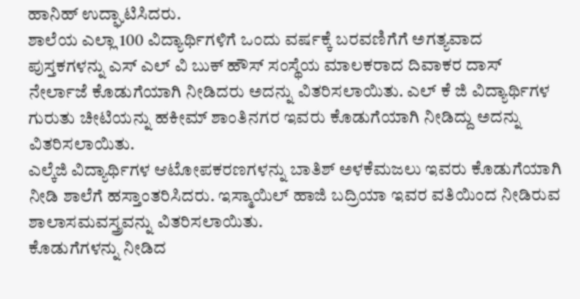ಹಾನಿಹ್ ಉದ್ಘಾಟಿಸಿದರು.
ಶಾಲೆಯ ಎಲ್ಲಾ 100 ವಿದ್ಯಾರ್ಥಿಗಳಿಗೆ ಒಂದು ವರ್ಷಕ್ಕೆ ಬರವಣಿಗೆಗೆ ಅಗತ್ಯವಾದ ಪುಸ್ತಕಗಳನ್ನು ಎಸ್ ಎಲ್ ವಿ ಬುಕ್ ಹೌಸ್ ಸಂಸ್ಥೆಯ ಮಾಲಕರಾದ ದಿವಾಕರ ದಾಸ್ ನೇರ್ಲಾಜೆ ಕೊಡುಗೆಯಾಗಿ ನೀಡಿದರು ಅದನ್ನು ವಿತರಿಸಲಾಯಿತು. ಎಲ್ ಕೆ ಜಿ ವಿದ್ಯಾರ್ಥಿಗಳ ಗುರುತು ಚೀಟಿಯನ್ನು ಹಕೀಮ್ ಶಾಂತಿನಗರ ಇವರು ಕೊಡುಗೆಯಾಗಿ ನೀಡಿದ್ದು ಅದನ್ನು ವಿತರಿಸಲಾಯಿತು.
ಎಲ್ಕೆಜಿ ವಿದ್ಯಾರ್ಥಿಗಳ ಆಟೋಪಕರಣಗಳನ್ನು ಬಾತಿಶ್ ಅಳಕೆಮಜಲು ಇವರು ಕೊಡುಗೆಯಾಗಿ ನೀಡಿ ಶಾಲೆಗೆ ಹಸ್ತಾಂತರಿಸಿದರು. ಇಸ್ಮಾಯಿಲ್ ಹಾಜಿ ಬದ್ರಿಯಾ ಇವರ ವತಿಯಿಂದ ನೀಡಿರುವ ಶಾಲಾಸಮವಸ್ತ್ರವನ್ನು ವಿತರಿಸಲಾಯಿತು.
ಕೊಡುಗೆಗಳನ್ನು ನೀಡಿದ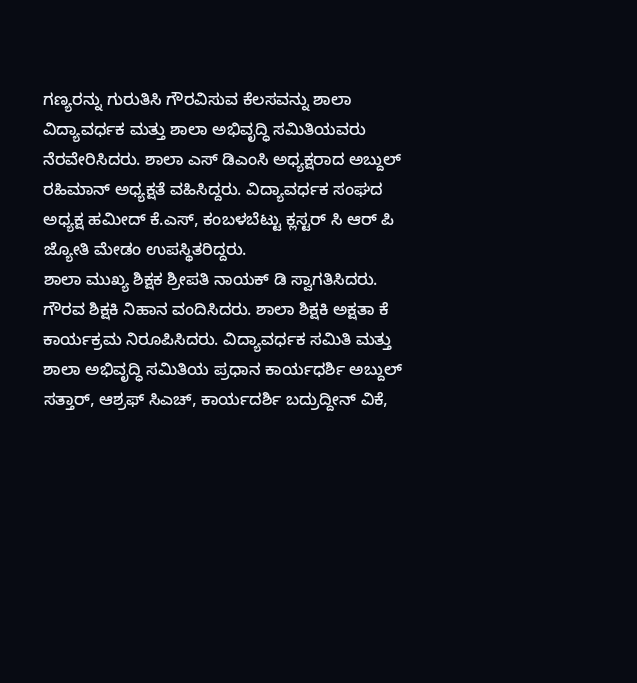ಗಣ್ಯರನ್ನು ಗುರುತಿಸಿ ಗೌರವಿಸುವ ಕೆಲಸವನ್ನು ಶಾಲಾ ವಿದ್ಯಾವರ್ಧಕ ಮತ್ತು ಶಾಲಾ ಅಭಿವೃದ್ಧಿ ಸಮಿತಿಯವರು ನೆರವೇರಿಸಿದರು. ಶಾಲಾ ಎಸ್ ಡಿಎಂಸಿ ಅಧ್ಯಕ್ಷರಾದ ಅಬ್ದುಲ್ ರಹಿಮಾನ್ ಅಧ್ಯಕ್ಷತೆ ವಹಿಸಿದ್ದರು. ವಿದ್ಯಾವರ್ಧಕ ಸಂಘದ ಅಧ್ಯಕ್ಷ ಹಮೀದ್ ಕೆ.ಎಸ್, ಕಂಬಳಬೆಟ್ಟು ಕ್ಲಸ್ಟರ್ ಸಿ ಆರ್ ಪಿ ಜ್ಯೋತಿ ಮೇಡಂ ಉಪಸ್ಥಿತರಿದ್ದರು.
ಶಾಲಾ ಮುಖ್ಯ ಶಿಕ್ಷಕ ಶ್ರೀಪತಿ ನಾಯಕ್ ಡಿ ಸ್ವಾಗತಿಸಿದರು. ಗೌರವ ಶಿಕ್ಷಕಿ ನಿಹಾನ ವಂದಿಸಿದರು. ಶಾಲಾ ಶಿಕ್ಷಕಿ ಅಕ್ಷತಾ ಕೆ ಕಾರ್ಯಕ್ರಮ ನಿರೂಪಿಸಿದರು. ವಿದ್ಯಾವರ್ಧಕ ಸಮಿತಿ ಮತ್ತು ಶಾಲಾ ಅಭಿವೃದ್ಧಿ ಸಮಿತಿಯ ಪ್ರಧಾನ ಕಾರ್ಯಧರ್ಶಿ ಅಬ್ದುಲ್ ಸತ್ತಾರ್, ಆಶ್ರಫ್ ಸಿಎಚ್, ಕಾರ್ಯದರ್ಶಿ ಬದ್ರುದ್ದೀನ್ ವಿಕೆ,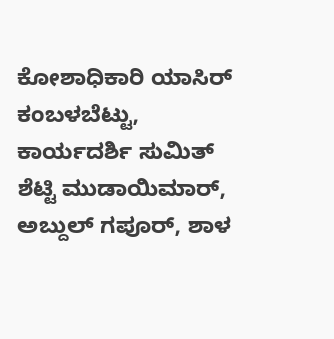ಕೋಶಾಧಿಕಾರಿ ಯಾಸಿರ್ ಕಂಬಳಬೆಟ್ಟು, ಕಾರ್ಯದರ್ಶಿ ಸುಮಿತ್ ಶೆಟ್ಟಿ ಮುಡಾಯಿಮಾರ್, ಅಬ್ದುಲ್ ಗಪೂರ್, ಶಾಳ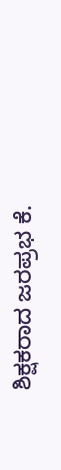ಶಿಕ್ಷಕರಾದ ಜರಪ್ರಭ ಕೆ.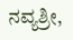ನವ್ಯಶ್ರೀ,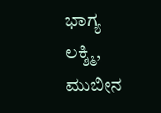ಭಾಗ್ಯ ಲಕ್ಶ್ಮಿ, ಮುಬೀನ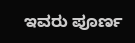ಇವರು ಪೂರ್ಣ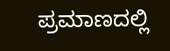ಪ್ರಮಾಣದಲ್ಲಿ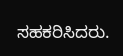ಸಹಕರಿಸಿದರು.